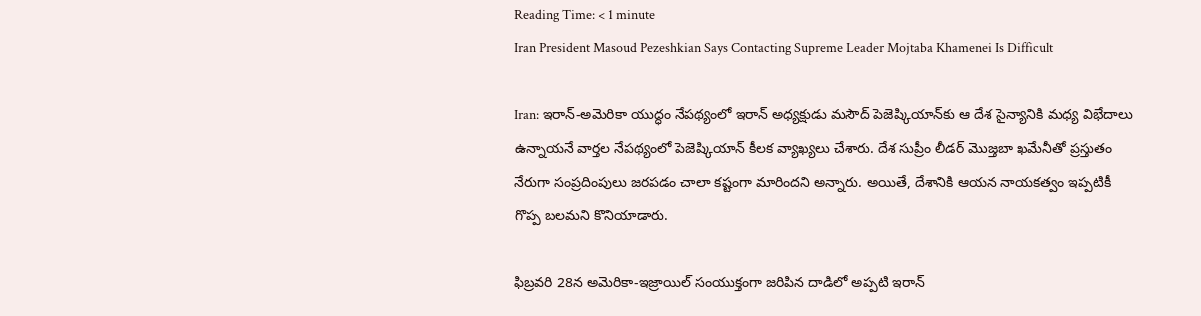Reading Time: < 1 minute
Iran President Masoud Pezeshkian Says Contacting Supreme Leader Mojtaba Khamenei Is Difficult

Iran: ఇరాన్-అమెరికా యుద్ధం నేపథ్యంలో ఇరాన్ అధ్యక్షుడు మసౌద్ పెజెష్కియాన్‌కు ఆ దేశ సైన్యానికి మధ్య విభేదాలు ఉన్నాయనే వార్తల నేపథ్యంలో పెజెష్కియాన్ కీలక వ్యాఖ్యలు చేశారు. దేశ సుప్రీం లీడర్ మొజ్తబా ఖమేనీతో ప్రస్తుతం నేరుగా సంప్రదింపులు జరపడం చాలా కష్టంగా మారిందని అన్నారు. అయితే, దేశానికి ఆయన నాయకత్వం ఇప్పటికీ గొప్ప బలమని కొనియాడారు.

ఫిబ్రవరి 28న అమెరికా-ఇజ్రాయిల్ సంయుక్తంగా జరిపిన దాడిలో అప్పటి ఇరాన్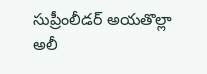సుప్రీంలీడర్ అయతొల్లా అలీ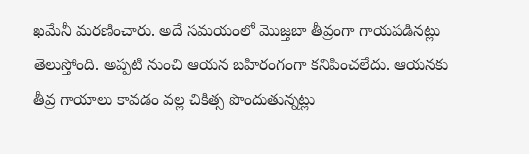ఖమేనీ మరణించారు. అదే సమయంలో మొజ్తబా తీవ్రంగా గాయపడినట్లు తెలుస్తోంది. అప్పటి నుంచి ఆయన బహిరంగంగా కనిపించలేదు. ఆయనకు తీవ్ర గాయాలు కావడం వల్ల చికిత్స పొందుతున్నట్లు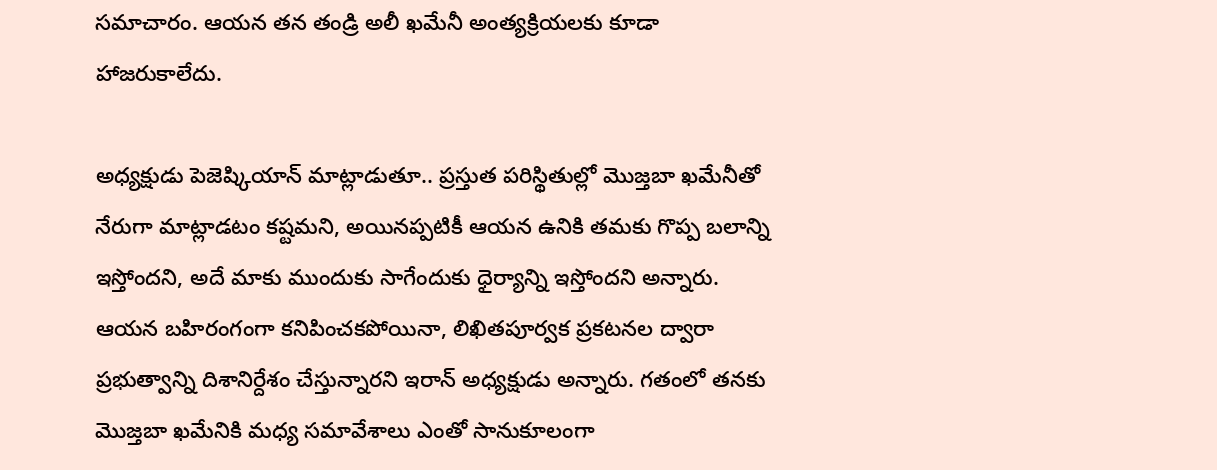సమాచారం. ఆయన తన తండ్రి అలీ ఖమేనీ అంత్యక్రియలకు కూడా హాజరుకాలేదు.

అధ్యక్షుడు పెజెష్కియాన్ మాట్లాడుతూ.. ప్రస్తుత పరిస్థితుల్లో మొజ్తబా ఖమేనీతో నేరుగా మాట్లాడటం కష్టమని, అయినప్పటికీ ఆయన ఉనికి తమకు గొప్ప బలాన్ని ఇస్తోందని, అదే మాకు ముందుకు సాగేందుకు ధైర్యాన్ని ఇస్తోందని అన్నారు. ఆయన బహిరంగంగా కనిపించకపోయినా, లిఖితపూర్వక ప్రకటనల ద్వారా ప్రభుత్వాన్ని దిశానిర్దేశం చేస్తున్నారని ఇరాన్ అధ్యక్షుడు అన్నారు. గతంలో తనకు మొజ్తబా ఖమేనికి మధ్య సమావేశాలు ఎంతో సానుకూలంగా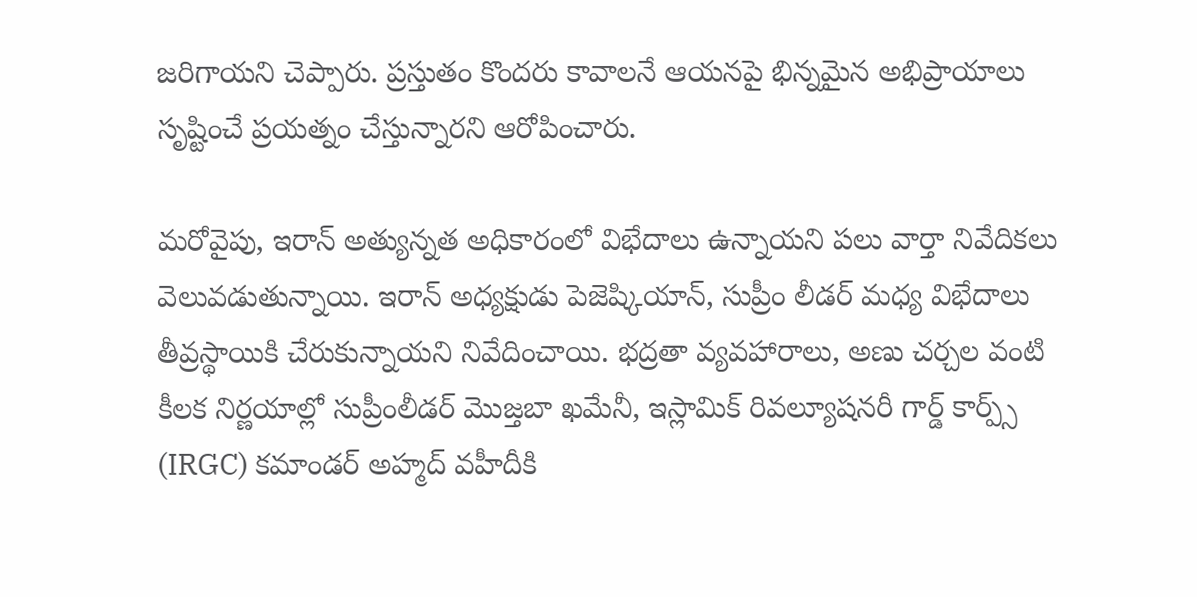జరిగాయని చెప్పారు. ప్రస్తుతం కొందరు కావాలనే ఆయనపై భిన్నమైన అభిప్రాయాలు సృష్టించే ప్రయత్నం చేస్తున్నారని ఆరోపించారు.

మరోవైపు, ఇరాన్ అత్యున్నత అధికారంలో విభేదాలు ఉన్నాయని పలు వార్తా నివేదికలు వెలువడుతున్నాయి. ఇరాన్ అధ్యక్షుడు పెజెష్కియాన్, సుప్రీం లీడర్ మధ్య విభేదాలు తీవ్రస్థాయికి చేరుకున్నాయని నివేదించాయి. భద్రతా వ్యవహారాలు, అణు చర్చల వంటి కీలక నిర్ణయాల్లో సుప్రీంలీడర్ మొజ్తబా ఖమేనీ, ఇస్లామిక్ రివల్యూషనరీ గార్డ్ కార్ప్స్ (IRGC) కమాండర్ అహ్మద్ వహీదీకి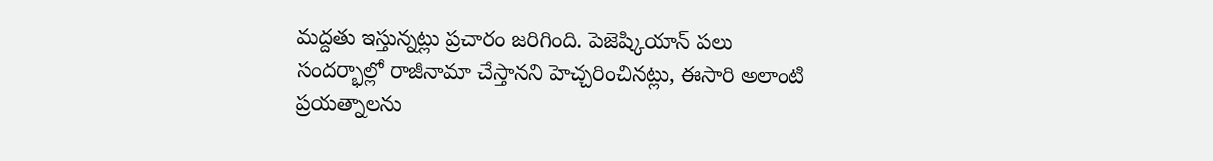మద్దతు ఇస్తున్నట్లు ప్రచారం జరిగింది. పెజెష్కియాన్ పలు సందర్భాల్లో రాజీనామా చేస్తానని హెచ్చరించినట్లు, ఈసారి అలాంటి ప్రయత్నాలను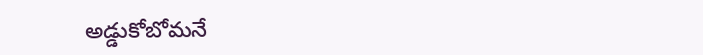అడ్డుకోబోమనే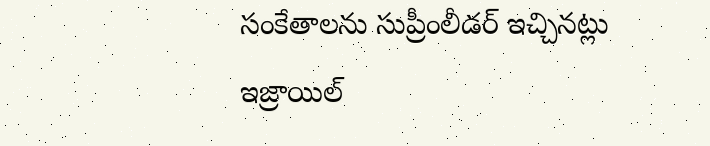సంకేతాలను సుప్రీంలీడర్ ఇచ్చినట్లు ఇజ్రాయిల్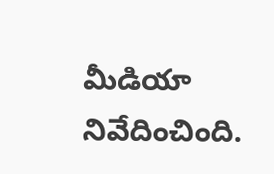మీడియా నివేదించింది.